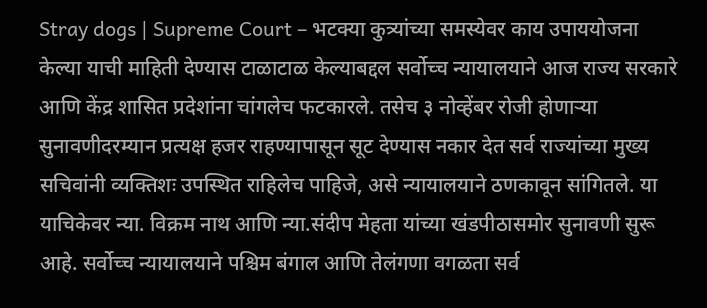Stray dogs | Supreme Court – भटक्या कुत्र्यांच्या समस्येवर काय उपाययोजना केल्या याची माहिती देण्यास टाळाटाळ केल्याबद्दल सर्वोच्च न्यायालयाने आज राज्य सरकारे आणि केंद्र शासित प्रदेशांना चांगलेच फटकारले. तसेच ३ नोव्हेंबर रोजी होणाऱ्या सुनावणीदरम्यान प्रत्यक्ष हजर राहण्यापासून सूट देण्यास नकार देत सर्व राज्यांच्या मुख्य सचिवांनी व्यक्तिशः उपस्थित राहिलेच पाहिजे, असे न्यायालयाने ठणकावून सांगितले. या याचिकेवर न्या. विक्रम नाथ आणि न्या.संदीप मेहता यांच्या खंडपीठासमोर सुनावणी सुरू आहे. सर्वोच्च न्यायालयाने पश्चिम बंगाल आणि तेलंगणा वगळता सर्व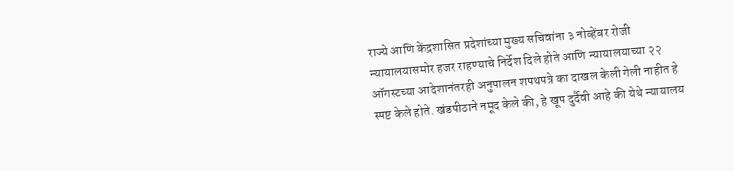राज्ये आणि केंद्रशासित प्रदेशांच्या मुख्य सचिवांना ३ नोव्हेंबर रोजी न्यायालयासमोर हजर राहण्याचे निर्देश दिले होते आणि न्यायालयाच्या २२ ऑगस्टच्या आदेशानंतरही अनुपालन शपथपत्रे का दाखल केली गेली नाहीत हे स्पष्ट केले होते. खंडपीठाने नमूद केले की, हे खूप दुर्दैवी आहे की येथे न्यायालय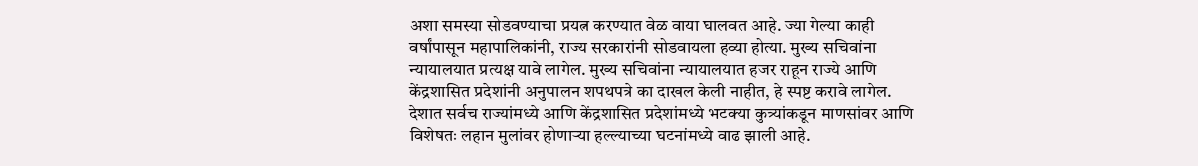अशा समस्या सोडवण्याचा प्रयत्न करण्यात वेळ वाया घालवत आहे. ज्या गेल्या काही वर्षांपासून महापालिकांनी, राज्य सरकारांनी सोडवायला हव्या होत्या. मुख्य सचिवांना न्यायालयात प्रत्यक्ष यावे लागेल. मुख्य सचिवांना न्यायालयात हजर राहून राज्ये आणि केंद्रशासित प्रदेशांनी अनुपालन शपथपत्रे का दाखल केली नाहीत, हे स्पष्ट करावे लागेल. देशात सर्वच राज्यांमध्ये आणि केंद्रशासित प्रदेशांमध्ये भटक्या कुत्र्यांकडून माणसांवर आणि विशेषतः लहान मुलांवर होणाऱ्या हल्ल्याच्या घटनांमध्ये वाढ झाली आहे.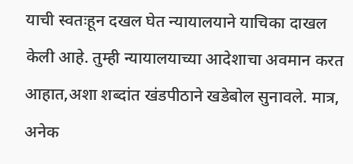याची स्वतःहून दखल घेत न्यायालयाने याचिका दाखल केली आहे. तुम्ही न्यायालयाच्या आदेशाचा अवमान करत आहात,अशा शब्दांत खंडपीठाने खडेबोल सुनावले. मात्र, अनेक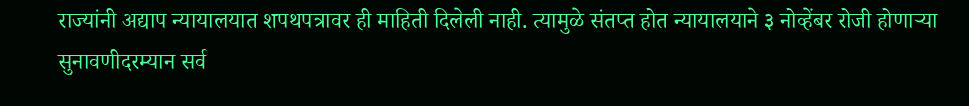राज्यांनी अद्याप न्यायालयात शपथपत्रावर ही माहिती दिलेली नाही. त्यामुळे संतप्त होत न्यायालयाने ३ नोव्हेंबर रोजी होणाऱ्या सुनावणीदरम्यान सर्व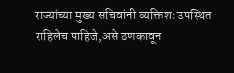राज्यांच्या मुख्य सचिवांनी व्यक्तिशः उपस्थित राहिलेच पाहिजे,असे ठणकावून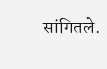सांगितले.